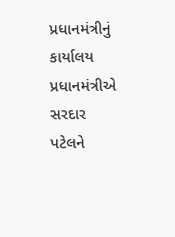પ્રધાનમંત્રીનું કાર્યાલય
પ્રધાનમંત્રીએ સરદાર પટેલને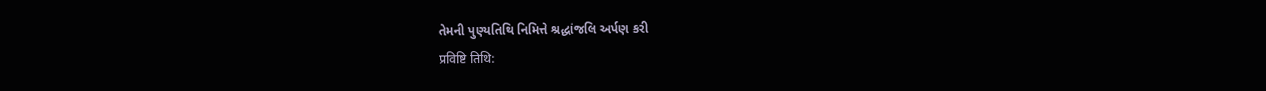તેમની પુણ્યતિથિ નિમિત્તે શ્રદ્ધાંજલિ અર્પણ કરી
प्रविष्टि तिथि: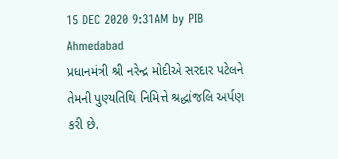15 DEC 2020 9:31AM by PIB Ahmedabad
પ્રધાનમંત્રી શ્રી નરેન્દ્ર મોદીએ સરદાર પટેલને તેમની પુણ્યતિથિ નિમિત્તે શ્રદ્ધાંજલિ અર્પણ કરી છે.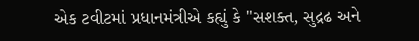એક ટવીટમાં પ્રધાનમંત્રીએ કહ્યું કે "સશક્ત, સુદ્રઢ અને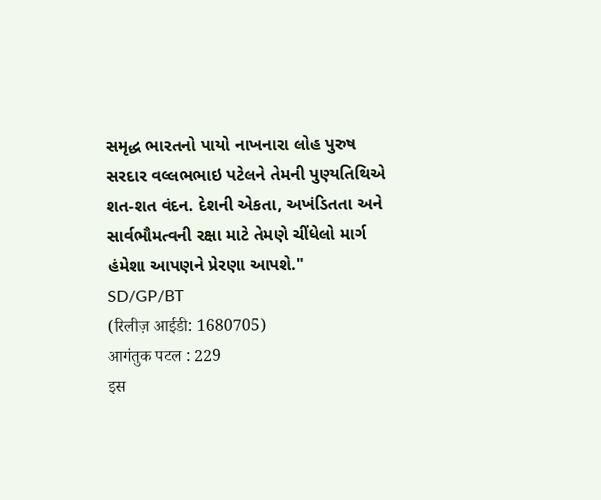સમૃદ્ધ ભારતનો પાયો નાખનારા લોહ પુરુષ સરદાર વલ્લભભાઇ પટેલને તેમની પુણ્યતિથિએ શત-શત વંદન. દેશની એકતા, અખંડિતતા અને સાર્વભૌમત્વની રક્ષા માટે તેમણે ચીંધેલો માર્ગ હંમેશા આપણને પ્રેરણા આપશે."
SD/GP/BT
(रिलीज़ आईडी: 1680705)
आगंतुक पटल : 229
इस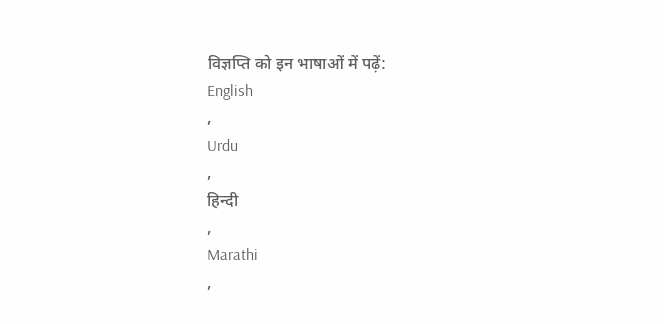विज्ञप्ति को इन भाषाओं में पढ़ें:
English
,
Urdu
,
हिन्दी
,
Marathi
,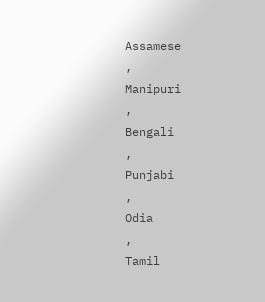Assamese
,
Manipuri
,
Bengali
,
Punjabi
,
Odia
,
Tamil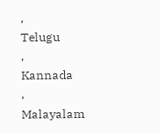,
Telugu
,
Kannada
,
Malayalam